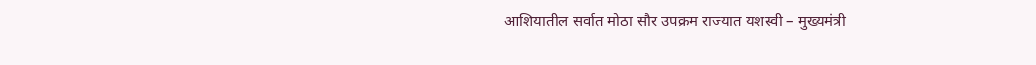आशियातील सर्वात मोठा सौर उपक्रम राज्यात यशस्वी – मुख्यमंत्री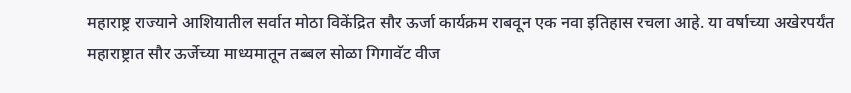महाराष्ट्र राज्याने आशियातील सर्वात मोठा विकेंद्रित सौर ऊर्जा कार्यक्रम राबवून एक नवा इतिहास रचला आहे. या वर्षाच्या अखेरपर्यंत महाराष्ट्रात सौर ऊर्जेच्या माध्यमातून तब्बल सोळा गिगावॅट वीज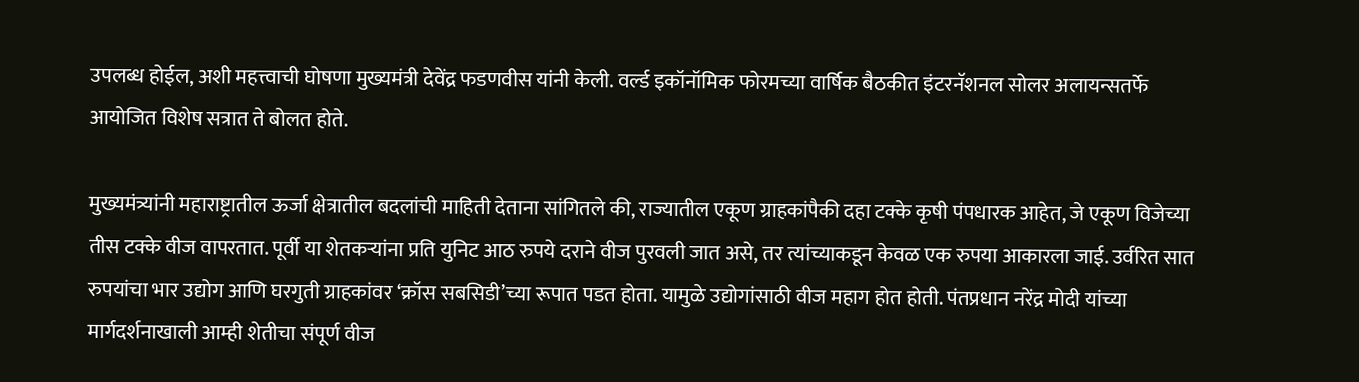उपलब्ध होईल, अशी महत्त्वाची घोषणा मुख्यमंत्री देवेंद्र फडणवीस यांनी केली. वर्ल्ड इकॉनॉमिक फोरमच्या वार्षिक बैठकीत इंटरनॅशनल सोलर अलायन्सतर्फे आयोजित विशेष सत्रात ते बोलत होते.

मुख्यमंत्र्यांनी महाराष्ट्रातील ऊर्जा क्षेत्रातील बदलांची माहिती देताना सांगितले की, राज्यातील एकूण ग्राहकांपैकी दहा टक्के कृषी पंपधारक आहेत, जे एकूण विजेच्या तीस टक्के वीज वापरतात. पूर्वी या शेतकऱ्यांना प्रति युनिट आठ रुपये दराने वीज पुरवली जात असे, तर त्यांच्याकडून केवळ एक रुपया आकारला जाई. उर्वरित सात रुपयांचा भार उद्योग आणि घरगुती ग्राहकांवर ‘क्रॉस सबसिडी’च्या रूपात पडत होता. यामुळे उद्योगांसाठी वीज महाग होत होती. पंतप्रधान नरेंद्र मोदी यांच्या मार्गदर्शनाखाली आम्ही शेतीचा संपूर्ण वीज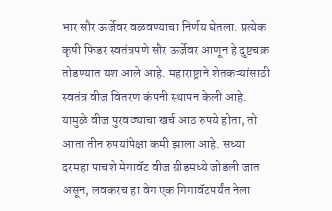भार सौर ऊर्जेवर वळवण्याचा निर्णय घेतला. प्रत्येक कृषी फिडर स्वतंत्रपणे सौर ऊर्जेवर आणून हे दुष्टचक्र तोडण्यात यश आले आहे. महाराष्ट्राने शेतकऱ्यांसाठी स्वतंत्र वीज वितरण कंपनी स्थापन केली आहे. यामुळे वीज पुरवठ्याचा खर्च आठ रुपये होता, तो आता तीन रुपयांपेक्षा कमी झाला आहे. सध्या दरमहा पाचशे मेगावॅट वीज ग्रीडमध्ये जोडली जात असून, लवकरच हा वेग एक गिगावॅटपर्यंत नेला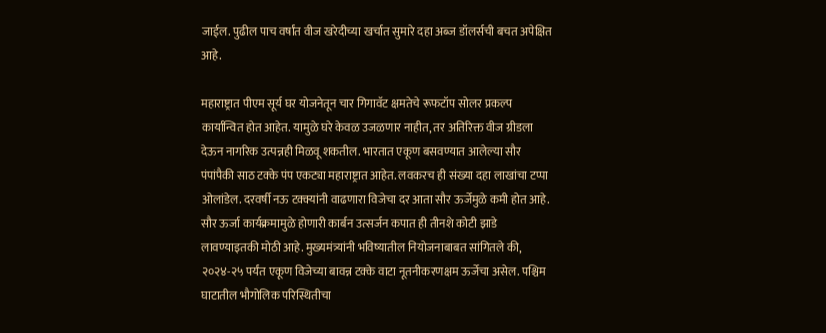जाईल. पुढील पाच वर्षांत वीज खरेदीच्या खर्चात सुमारे दहा अब्ज डॉलर्सची बचत अपेक्षित आहे.

महाराष्ट्रात पीएम सूर्य घर योजनेतून चार गिगावॅट क्षमतेचे रूफटॉप सोलर प्रकल्प कार्यान्वित होत आहेत. यामुळे घरे केवळ उजळणार नाहीत, तर अतिरिक्त वीज ग्रीडला देऊन नागरिक उत्पन्नही मिळवू शकतील. भारतात एकूण बसवण्यात आलेल्या सौर पंपांपैकी साठ टक्के पंप एकट्या महाराष्ट्रात आहेत. लवकरच ही संख्या दहा लाखांचा टप्पा ओलांडेल. दरवर्षी नऊ टक्क्यांनी वाढणारा विजेचा दर आता सौर ऊर्जेमुळे कमी होत आहे. सौर ऊर्जा कार्यक्रमामुळे होणारी कार्बन उत्सर्जन कपात ही तीनशे कोटी झाडे लावण्याइतकी मोठी आहे. मुख्यमंत्र्यांनी भविष्यातील नियोजनाबाबत सांगितले की, २०२४-२५ पर्यंत एकूण विजेच्या बावन्न टक्के वाटा नूतनीकरणक्षम ऊर्जेचा असेल. पश्चिम घाटातील भौगोलिक परिस्थितीचा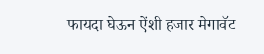फायदा घेऊन ऐंशी हजार मेगावॅट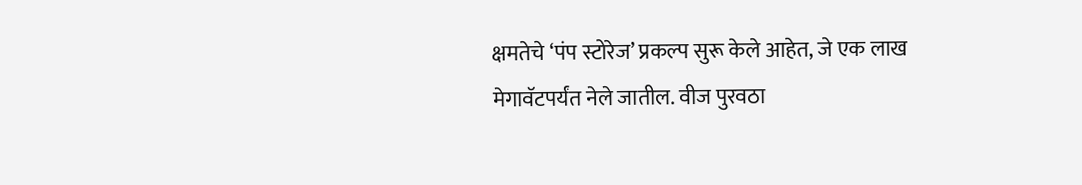क्षमतेचे ‘पंप स्टोरेज’ प्रकल्प सुरू केले आहेत, जे एक लाख मेगावॅटपर्यंत नेले जातील. वीज पुरवठा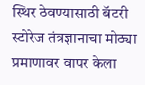स्थिर ठेवण्यासाठी बॅटरी स्टोरेज तंत्रज्ञानाचा मोठ्या प्रमाणावर वापर केला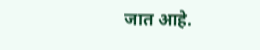जात आहे.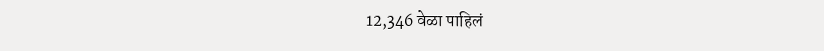12,346 वेळा पाहिलं